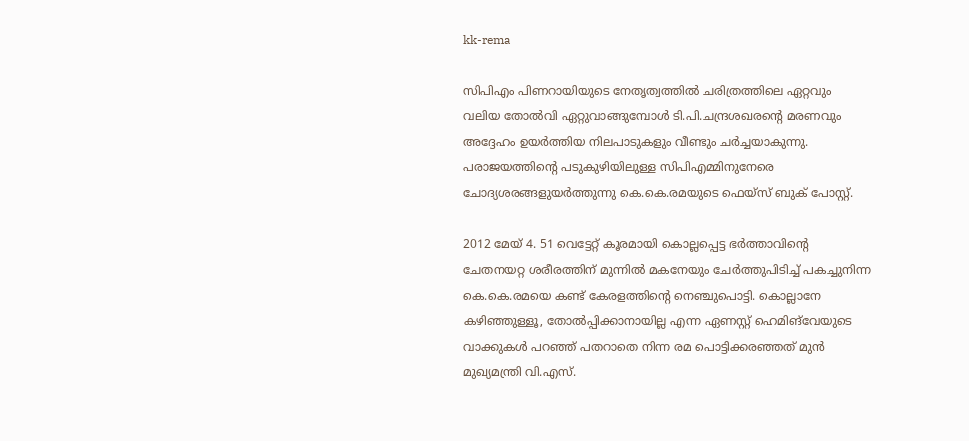kk-rema

സിപിഎം പിണറായിയുടെ നേതൃത്വത്തില്‍ ചരിത്രത്തിലെ ഏറ്റവും വലിയ തോല്‍വി ഏറ്റുവാങ്ങുമ്പോള്‍ ടി.പി.ചന്ദ്രശഖരന്‍റെ മരണവും അദ്ദേഹം ഉയര്‍ത്തിയ നിലപാടുകളും വീണ്ടും ചര്‍ച്ചയാകുന്നു. പരാജയത്തിന്‍റെ പടുകുഴിയിലുള്ള സിപിഎമ്മിനുനേരെ ചോദ്യശരങ്ങളുയര്‍ത്തുന്നു കെ.കെ.രമയുടെ ഫെയ്സ് ബുക് പോസ്റ്റ്.

2012 മേയ് 4. 51 വെട്ടേറ്റ് കൂരമായി കൊല്ലപ്പെട്ട ഭര്‍ത്താവിന്‍റെ ചേതനയറ്റ ശരീരത്തിന് മുന്നില്‍ മകനേയും ചേര്‍ത്തുപിടിച്ച് പകച്ചുനിന്ന കെ.കെ.രമയെ കണ്ട് കേരളത്തിന്‍റെ നെഞ്ചുപൊട്ടി. കൊല്ലാനേ കഴിഞ്ഞുള്ളൂ, തോല്‍പ്പിക്കാനായില്ല എന്ന ഏണസ്റ്റ് ഹെമിങ്‌വേയുടെ വാക്കുകള്‍ പറഞ്ഞ് പതറാതെ നിന്ന രമ പൊട്ടിക്കരഞ്ഞത് മുന്‍ മുഖ്യമന്ത്രി വി.എസ്.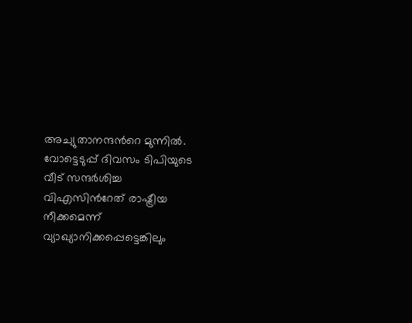അച്യുതാനന്ദന്‍റെ മുന്നില്‍. വോട്ടെടുപ്പ് ദിവസം ടിപിയുടെ വീട് സന്ദര്‍ശിച്ച വിഎസിന്‍റേത് രാഷ്ട്രീയ നീക്കമെന്ന് വ്യാഖ്യാനിക്കപ്പെട്ടെങ്കിലും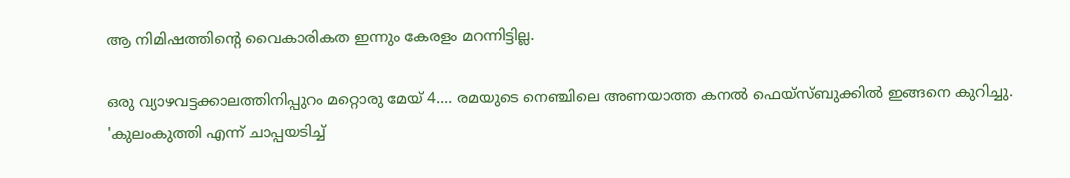ആ നിമിഷത്തിന്‍റെ വൈകാരികത ഇന്നും കേരളം മറന്നിട്ടില്ല.

ഒരു വ്യാഴവട്ടക്കാലത്തിനിപ്പുറം മറ്റൊരു മേയ് 4.... രമയുടെ നെഞ്ചിലെ അണയാത്ത കനല്‍ ഫെയ്സ്ബുക്കില്‍ ഇങ്ങനെ കുറിച്ചു. 'കുലംകുത്തി എന്ന് ചാപ്പയടിച്ച്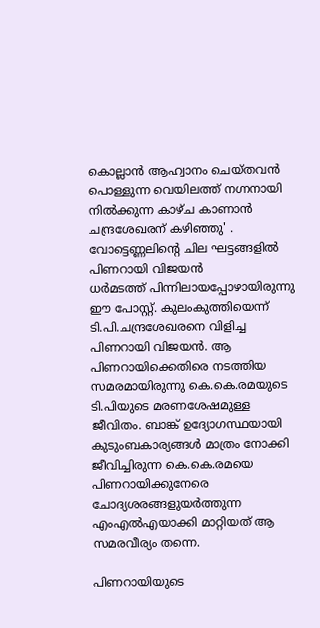കൊല്ലാന്‍ ആഹ്വാനം ചെയ്തവന്‍ പൊള്ളുന്ന വെയിലത്ത് നഗ്നനായി നില്‍ക്കുന്ന കാഴ്ച കാണാന്‍ ചന്ദ്രശേഖരന് കഴിഞ്ഞു' . വോട്ടെണ്ണലിന്‍റെ ചില ഘട്ടങ്ങളില്‍ പിണറായി വിജയന്‍ ധര്‍മടത്ത് ‌പിന്നിലായപ്പോഴായിരുന്നു ഈ പോസ്റ്റ്. കുലംകുത്തിയെന്ന് ടി.പി.ചന്ദ്രശേഖരനെ വിളിച്ച പിണറായി വിജയന്‍. ആ പിണറായിക്കെതിരെ നടത്തിയ സമരമായിരുന്നു കെ.കെ.രമയുടെ ടി.പിയുടെ മരണശേഷമുള്ള ജീവിതം. ബാങ്ക് ഉദ്യോഗസ്ഥയായി കുടുംബകാര്യങ്ങള്‍ മാത്രം നോക്കി ജീവിച്ചിരുന്ന കെ.കെ.രമയെ പിണറായിക്കുനേരെ ചോദ്യശരങ്ങളുയര്‍ത്തുന്ന എംഎല്‍എയാക്കി മാറ്റിയത് ആ സമരവീര്യം തന്നെ.

പിണറായിയുടെ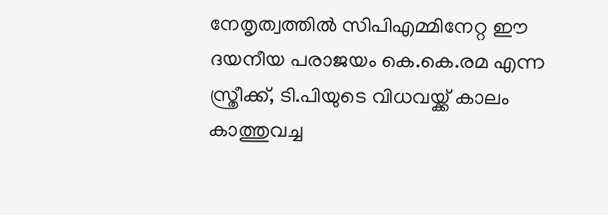നേതൃത്വത്തില്‍ സിപിഎമ്മിനേറ്റ ഈ ദയനീയ പരാജയം കെ.കെ.രമ എന്ന സ്ത്രീക്ക്, ടി.പിയുടെ വിധവയ്ക്ക് കാലം കാത്തുവച്ച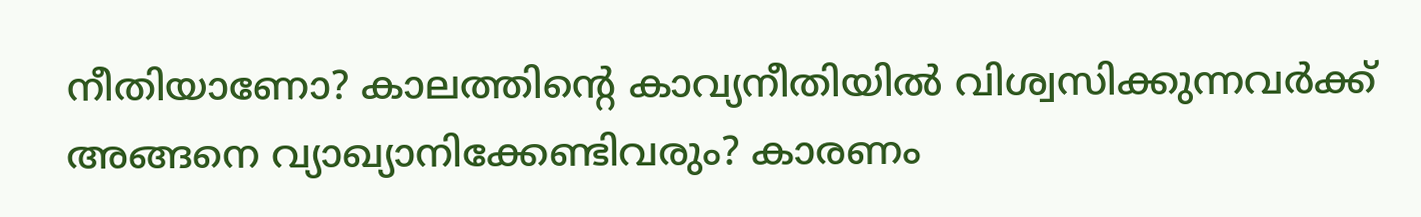നീതിയാണോ? കാലത്തിന്‍റെ കാവ്യനീതിയില്‍ വിശ്വസിക്കുന്നവര്‍ക്ക് അങ്ങനെ വ്യാഖ്യാനിക്കേണ്ടിവരും? കാരണം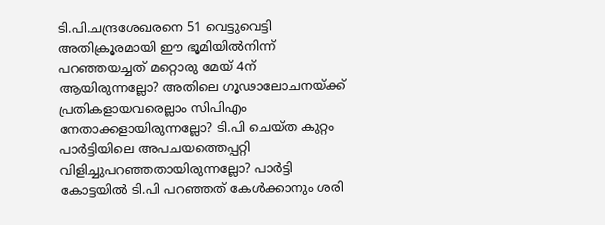ടി.പി.ചന്ദ്രശേഖരനെ 51 വെട്ടുവെട്ടി അതിക്രൂരമായി ഈ ഭൂമിയില്‍നിന്ന് പറഞ്ഞയച്ചത് മറ്റൊരു മേയ് 4ന് ആയിരുന്നല്ലോ? അതിലെ ഗൂഢാലോചനയ്ക്ക് പ്രതികളായവരെല്ലാം സിപിഎം നേതാക്കളായിരുന്നല്ലോ? ടി.പി ചെയ്ത കുറ്റം പാര്‍ട്ടിയിലെ അപചയത്തെപ്പറ്റി വിളിച്ചുപറഞ്ഞതായിരുന്നല്ലോ? പാര്‍ട്ടി കോട്ടയില്‍ ടി.പി പറഞ്ഞത് കേള്‍ക്കാനും ശരി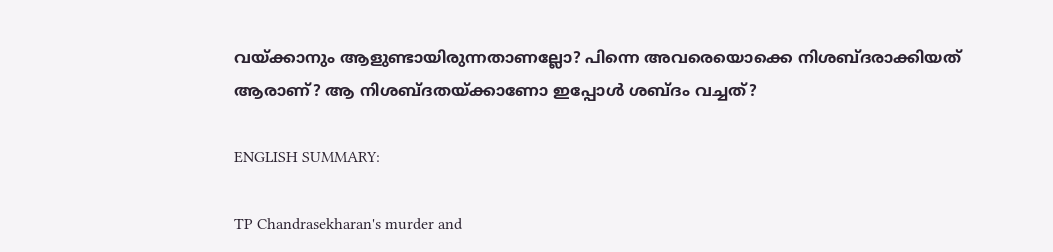വയ്ക്കാനും ആളുണ്ടായിരുന്നതാണല്ലോ? പിന്നെ അവരെയൊക്കെ നിശബ്ദരാക്കിയത് ആരാണ്? ആ നിശബ്ദതയ്ക്കാണോ ഇപ്പോള്‍ ശബ്ദം വച്ചത്?

ENGLISH SUMMARY:

TP Chandrasekharan's murder and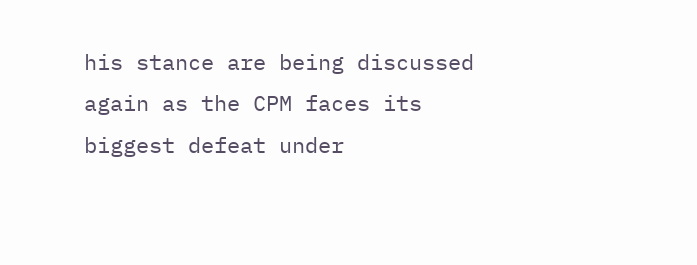his stance are being discussed again as the CPM faces its biggest defeat under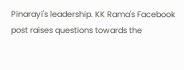Pinarayi's leadership. KK Rama's Facebook post raises questions towards the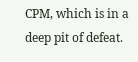CPM, which is in a deep pit of defeat.